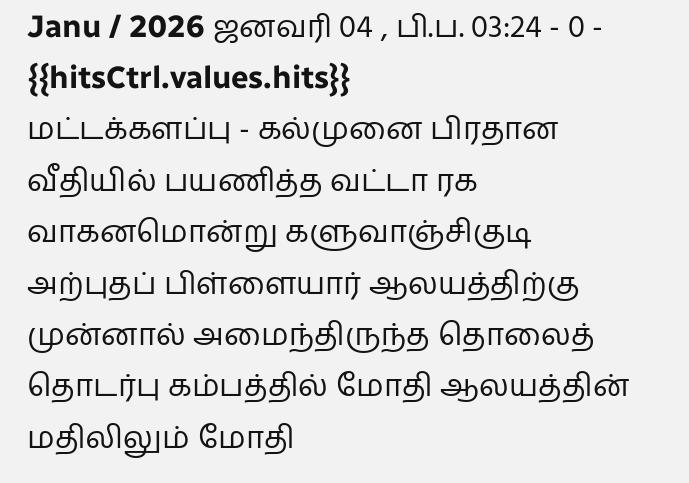Janu / 2026 ஜனவரி 04 , பி.ப. 03:24 - 0 - {{hitsCtrl.values.hits}}
மட்டக்களப்பு - கல்முனை பிரதான வீதியில் பயணித்த வட்டா ரக வாகனமொன்று களுவாஞ்சிகுடி அற்புதப் பிள்ளையார் ஆலயத்திற்கு முன்னால் அமைந்திருந்த தொலைத் தொடர்பு கம்பத்தில் மோதி ஆலயத்தின் மதிலிலும் மோதி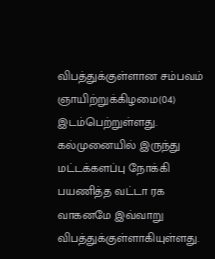விபத்துக்குள்ளான சம்பவம் ஞாயிற்றுக்கிழமை(04) இடம்பெற்றுள்ளது.
கல்முனையில் இருந்து மட்டக்களப்பு நோக்கி பயணித்த வட்டா ரக வாகனமே இவ்வாறு விபத்துக்குள்ளாகியுள்ளது.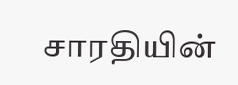சாரதியின்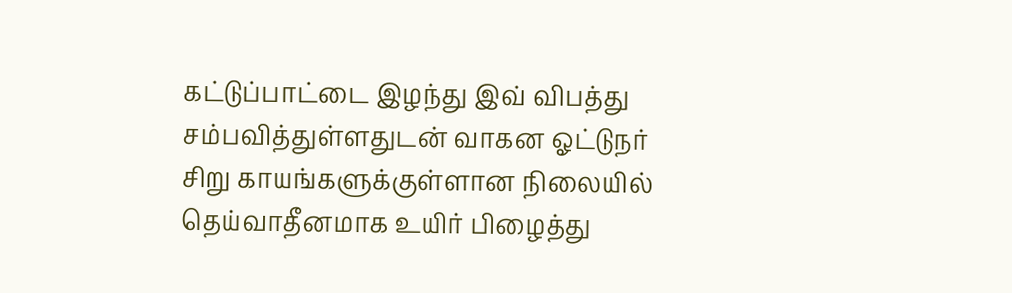கட்டுப்பாட்டை இழந்து இவ் விபத்து சம்பவித்துள்ளதுடன் வாகன ஓட்டுநர் சிறு காயங்களுக்குள்ளான நிலையில் தெய்வாதீனமாக உயிர் பிழைத்து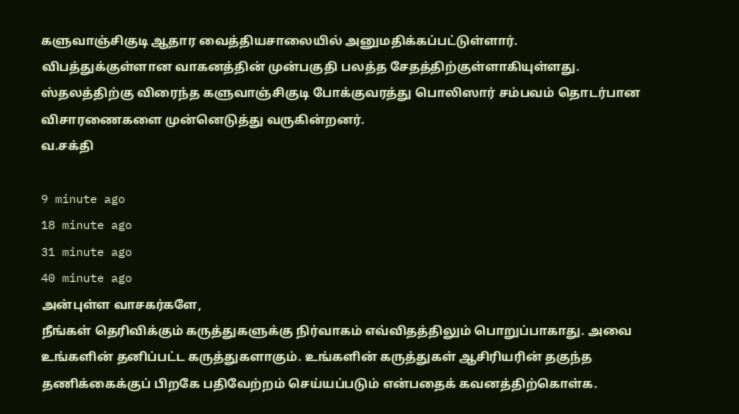களுவாஞ்சிகுடி ஆதார வைத்தியசாலையில் அனுமதிக்கப்பட்டுள்ளார்.
விபத்துக்குள்ளான வாகனத்தின் முன்பகுதி பலத்த சேதத்திற்குள்ளாகியுள்ளது. ஸ்தலத்திற்கு விரைந்த களுவாஞ்சிகுடி போக்குவரத்து பொலிஸார் சம்பவம் தொடர்பான விசாரணைகளை முன்னெடுத்து வருகின்றனர்.
வ.சக்தி

9 minute ago
18 minute ago
31 minute ago
40 minute ago
அன்புள்ள வாசகர்களே,
நீங்கள் தெரிவிக்கும் கருத்துகளுக்கு நிர்வாகம் எவ்விதத்திலும் பொறுப்பாகாது. அவை உங்களின் தனிப்பட்ட கருத்துகளாகும். உங்களின் கருத்துகள் ஆசிரியரின் தகுந்த தணிக்கைக்குப் பிறகே பதிவேற்றம் செய்யப்படும் என்பதைக் கவனத்திற்கொள்க.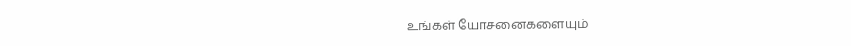உங்கள் யோசனைகளையும்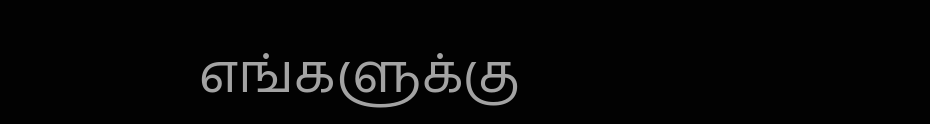எங்களுக்கு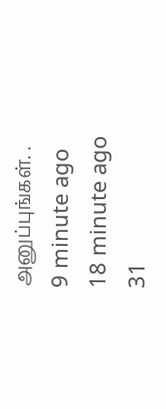அனுப்புங்கள். .
9 minute ago
18 minute ago
31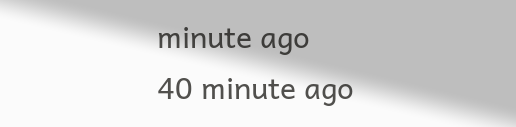minute ago
40 minute ago